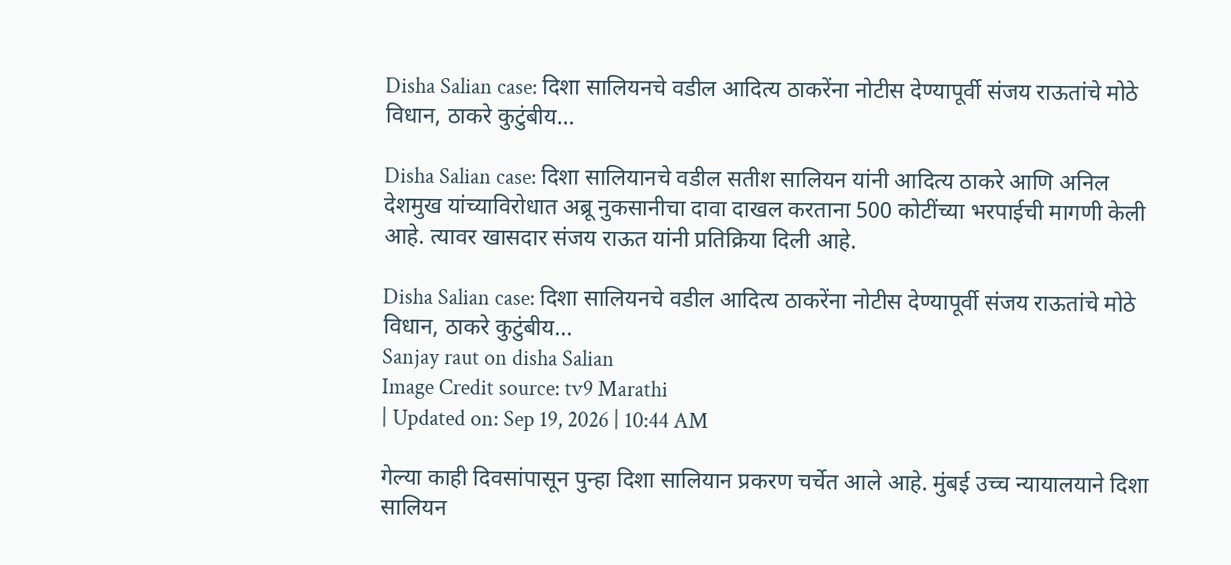Disha Salian case: दिशा सालियनचे वडील आदित्य ठाकरेंना नोटीस देण्यापूर्वी संजय राऊतांचे मोठे विधान, ठाकरे कुटुंबीय…

Disha Salian case: दिशा सालियानचे वडील सतीश सालियन यांनी आदित्य ठाकरे आणि अनिल देशमुख यांच्याविरोधात अब्रू नुकसानीचा दावा दाखल करताना 500 कोटींच्या भरपाईची मागणी केली आहे. त्यावर खासदार संजय राऊत यांनी प्रतिक्रिया दिली आहे.

Disha Salian case: दिशा सालियनचे वडील आदित्य ठाकरेंना नोटीस देण्यापूर्वी संजय राऊतांचे मोठे विधान, ठाकरे कुटुंबीय...
Sanjay raut on disha Salian
Image Credit source: tv9 Marathi
| Updated on: Sep 19, 2026 | 10:44 AM

गेल्या काही दिवसांपासून पुन्हा दिशा सालियान प्रकरण चर्चेत आले आहे. मुंबई उच्च न्यायालयाने दिशा सालियन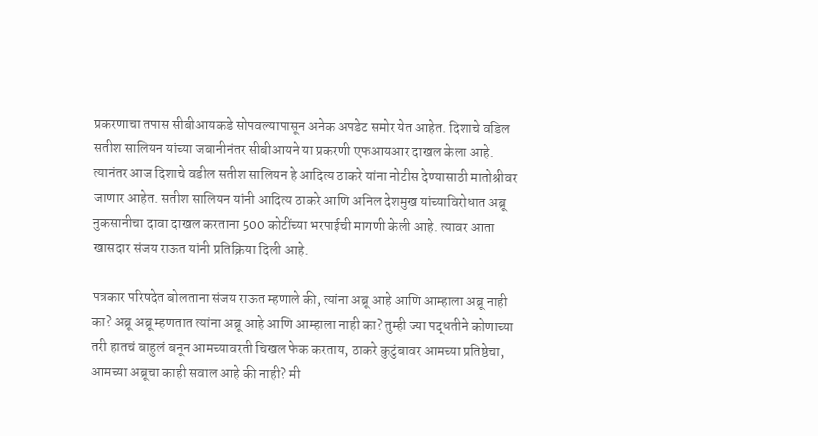प्रकरणाचा तपास सीबीआयकडे सोपवल्यापासून अनेक अपडेट समोर येत आहेत. दिशाचे वडिल सतीश सालियन यांच्या जबानीनंतर सीबीआयने या प्रकरणी एफआयआर दाखल केला आहे. त्यानंतर आज दिशाचे वडील सतीश सालियन हे आदित्य ठाकरे यांना नोटीस देण्यासाठी मातोश्रीवर जाणार आहेत. सतीश सालियन यांनी आदित्य ठाकरे आणि अनिल देशमुख यांच्याविरोधात अब्रू नुकसानीचा दावा दाखल करताना 500 कोटींच्या भरपाईची मागणी केली आहे. त्यावर आता खासदार संजय राऊत यांनी प्रतिक्रिया दिली आहे.

पत्रकार परिषदेत बोलताना संजय राऊत म्हणाले की, त्यांना अब्रू आहे आणि आम्हाला अब्रू नाही का? अब्रू अब्रू म्हणतात त्यांना अब्रू आहे आणि आम्हाला नाही का? तुम्ही ज्या पद्धतीने कोणाच्या तरी हातचं बाहुलं बनून आमच्यावरती चिखल फेक करताय, ठाकरे कुटुंबावर आमच्या प्रतिष्ठेचा, आमच्या अब्रूचा काही सवाल आहे की नाही? मी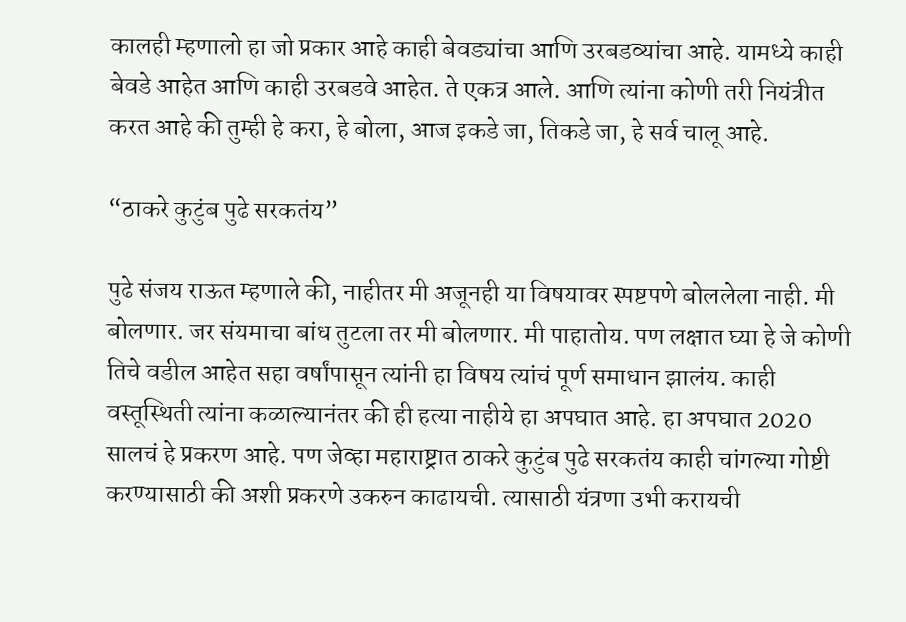कालही म्हणालो हा जो प्रकार आहे काही बेवड्यांचा आणि उरबडव्यांचा आहे. यामध्ये काही बेवडे आहेत आणि काही उरबडवे आहेत. ते एकत्र आले. आणि त्यांना कोणी तरी नियंत्रीत करत आहे की तुम्ही हे करा, हे बोला, आज इकडे जा, तिकडे जा, हे सर्व चालू आहे.

“ठाकरे कुटुंब पुढे सरकतंय”

पुढे संजय राऊत म्हणाले की, नाहीतर मी अजूनही या विषयावर स्पष्टपणे बोललेला नाही. मी बोलणार. जर संयमाचा बांध तुटला तर मी बोलणार. मी पाहातोय. पण लक्षात घ्या हे जे कोणी तिचे वडील आहेत सहा वर्षांपासून त्यांनी हा विषय त्यांचं पूर्ण समाधान झालंय. काही वस्तूस्थिती त्यांना कळाल्यानंतर की ही हत्या नाहीये हा अपघात आहे. हा अपघात 2020 सालचं हे प्रकरण आहे. पण जेव्हा महाराष्ट्रात ठाकरे कुटुंब पुढे सरकतंय काही चांगल्या गोष्टी करण्यासाठी की अशी प्रकरणे उकरुन काढायची. त्यासाठी यंत्रणा उभी करायची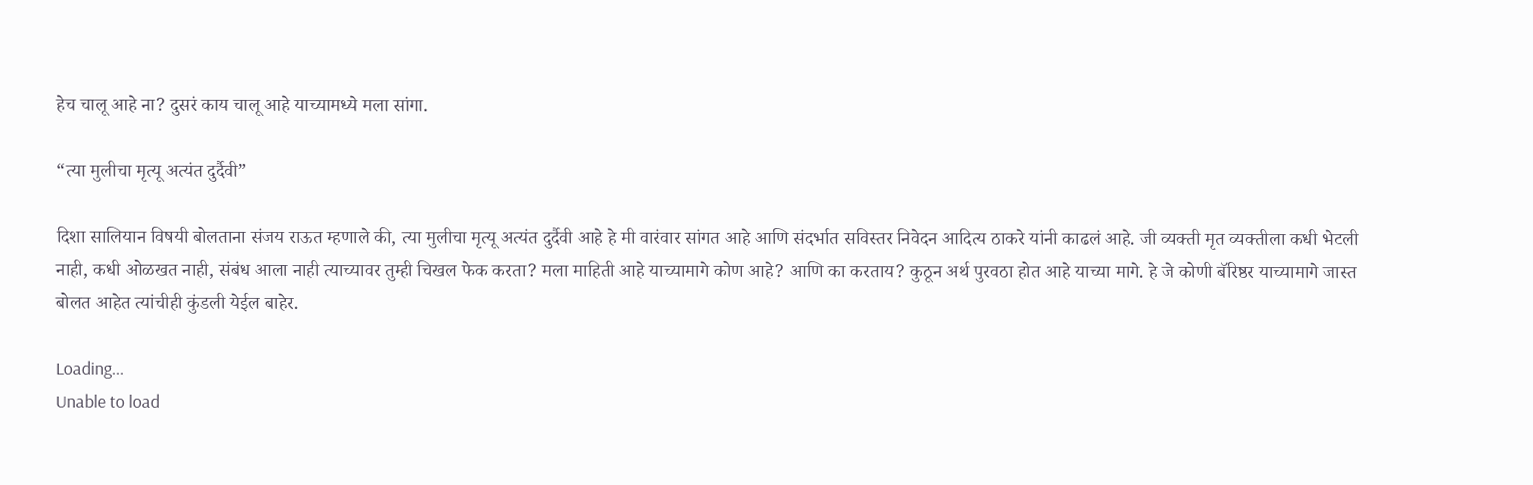हेच चालू आहे ना? दुसरं काय चालू आहे याच्यामध्ये मला सांगा.

“त्या मुलीचा मृत्यू अत्यंत दुर्दैवी”

दिशा सालियान विषयी बोलताना संजय राऊत म्हणाले की, त्या मुलीचा मृत्यू अत्यंत दुर्दैवी आहे हे मी वारंवार सांगत आहे आणि संदर्भात सविस्तर निवेदन आदित्य ठाकरे यांनी काढलं आहे. जी व्यक्ती मृत व्यक्तीला कधी भेटली नाही, कधी ओळखत नाही, संबंध आला नाही त्याच्यावर तुम्ही चिखल फेक करता? मला माहिती आहे याच्यामागे कोण आहे? आणि का करताय? कुठून अर्थ पुरवठा होत आहे याच्या मागे. हे जे कोणी बॅरिष्ठर याच्यामागे जास्त बोलत आहेत त्यांचीही कुंडली येईल बाहेर.

Loading...
Unable to load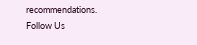recommendations.
Follow Us